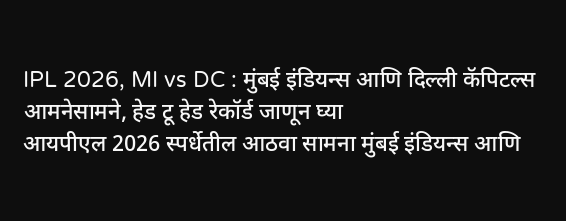IPL 2026, MI vs DC : मुंबई इंडियन्स आणि दिल्ली कॅपिटल्स आमनेसामने, हेड टू हेड रेकॉर्ड जाणून घ्या
आयपीएल 2026 स्पर्धेतील आठवा सामना मुंबई इंडियन्स आणि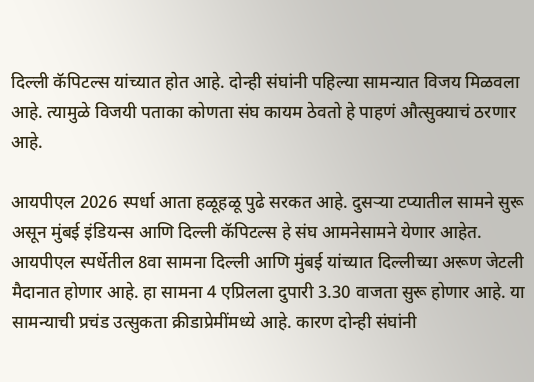दिल्ली कॅपिटल्स यांच्यात होत आहे. दोन्ही संघांनी पहिल्या सामन्यात विजय मिळवला आहे. त्यामुळे विजयी पताका कोणता संघ कायम ठेवतो हे पाहणं औत्सुक्याचं ठरणार आहे.

आयपीएल 2026 स्पर्धा आता हळूहळू पुढे सरकत आहे. दुसऱ्या टप्यातील सामने सुरू असून मुंबई इंडियन्स आणि दिल्ली कॅपिटल्स हे संघ आमनेसामने येणार आहेत. आयपीएल स्पर्धेतील 8वा सामना दिल्ली आणि मुंबई यांच्यात दिल्लीच्या अरूण जेटली मैदानात होणार आहे. हा सामना 4 एप्रिलला दुपारी 3.30 वाजता सुरू होणार आहे. या सामन्याची प्रचंड उत्सुकता क्रीडाप्रेमींमध्ये आहे. कारण दोन्ही संघांनी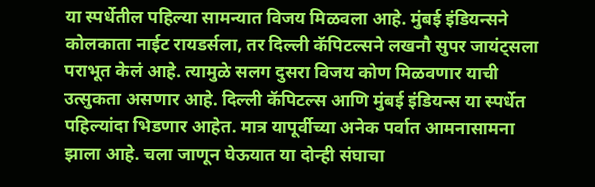या स्पर्धेतील पहिल्या सामन्यात विजय मिळवला आहे. मुंबई इंडियन्सने कोलकाता नाईट रायडर्सला, तर दिल्ली कॅपिटल्सने लखनौ सुपर जायंट्सला पराभूत केलं आहे. त्यामुळे सलग दुसरा विजय कोण मिळवणार याची उत्सुकता असणार आहे. दिल्ली कॅपिटल्स आणि मुंबई इंडियन्स या स्पर्धेत पहिल्यांदा भिडणार आहेत. मात्र यापूर्वीच्या अनेक पर्वात आमनासामना झाला आहे. चला जाणून घेऊयात या दोन्ही संघाचा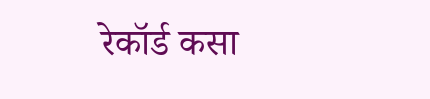रेकॉर्ड कसा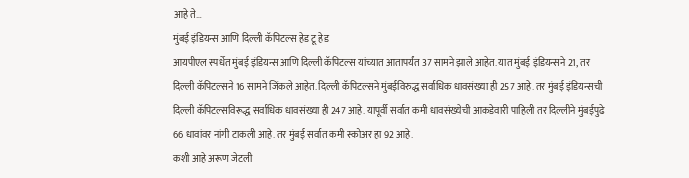आहे ते…
मुंबई इंडियन्स आणि दिल्ली कॅपिटल्स हेड टू हेड
आयपीएल स्पर्धेत मुंबई इंडियन्स आणि दिल्ली कॅपिटल्स यांच्यात आतापर्यंत 37 सामने झाले आहेत. यात मुंबई इंडियन्सने 21, तर दिल्ली कॅपिटल्सने 16 सामने जिंकले आहेत. दिल्ली कॅपिटल्सने मुंबईविरुद्ध सर्वाधिक धावसंख्या ही 257 आहे. तर मुंबई इंडियन्सची दिल्ली कॅपिटल्सविरूद्ध सर्वाधिक धावसंख्या ही 247 आहे. यापूर्वी सर्वात कमी धावसंख्येची आकडेवारी पाहिली तर दिल्लीने मुंबईपुढे 66 धावांवर नांगी टाकली आहे. तर मुंबई सर्वात कमी स्कोअर हा 92 आहे.
कशी आहे अरूण जेटली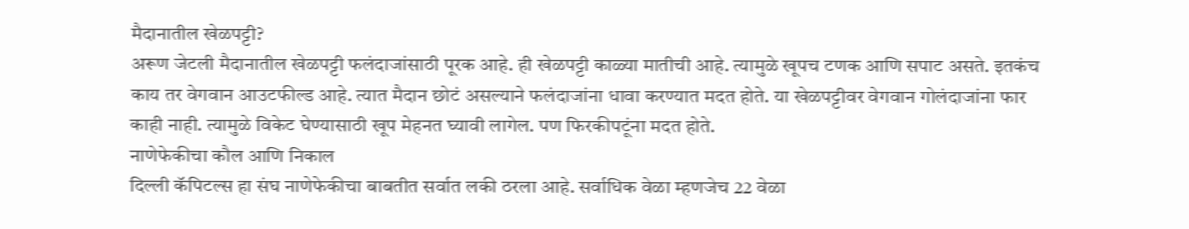मैदानातील खेळपट्टी?
अरूण जेटली मैदानातील खेळपट्टी फलंदाजांसाठी पूरक आहे. ही खेळपट्टी काळ्या मातीची आहे. त्यामुळे खूपच टणक आणि सपाट असते. इतकंच काय तर वेगवान आउटफील्ड आहे. त्यात मैदान छोटं असल्याने फलंदाजांना धावा करण्यात मदत होते. या खेळपट्टीवर वेगवान गोलंदाजांना फार काही नाही. त्यामुळे विकेट घेण्यासाठी खूप मेहनत घ्यावी लागेल. पण फिरकीपटूंना मदत होते.
नाणेफेकीचा कौल आणि निकाल
दिल्ली कॅपिटल्स हा संघ नाणेफेकीचा बाबतीत सर्वात लकी ठरला आहे. सर्वाधिक वेळा म्हणजेच 22 वेळा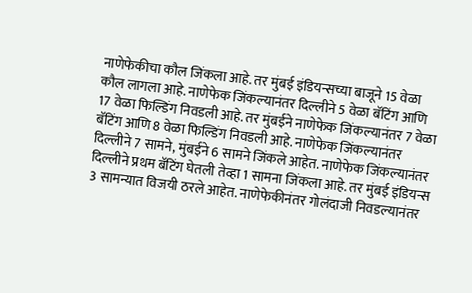नाणेफेकीचा कौल जिंकला आहे. तर मुंबई इंडियन्सच्या बाजूने 15 वेळा कौल लागला आहे. नाणेफेक जिंकल्यानंतर दिल्लीने 5 वेळा बॅटिंग आणि 17 वेळा फिल्डिंग निवडली आहे. तर मुंबईने नाणेफेक जिंकल्यानंतर 7 वेळा बॅटिंग आणि 8 वेळा फिल्डिंग निवडली आहे. नाणेफेक जिंकल्यानंतर दिल्लीने 7 सामने, मुंबईने 6 सामने जिंकले आहेत. नाणेफेक जिंकल्यानंतर दिल्लीने प्रथम बॅटिंग घेतली तेव्हा 1 सामना जिंकला आहे. तर मुंबई इंडियन्स 3 सामन्यात विजयी ठरले आहेत. नाणेफेकीनंतर गोलंदाजी निवडल्यानंतर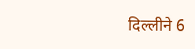दिल्लीने 6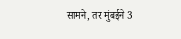सामने, तर मुंबईने 3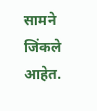सामने जिंकले आहेत.